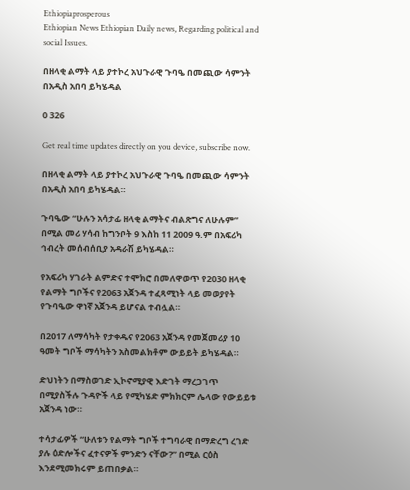Ethiopiaprosperous
Ethiopian News Ethiopian Daily news, Regarding political and social Issues.

በዘላቂ ልማት ላይ ያተኮረ አህጉራዊ ጉባዔ በመጪው ሳምንት በአዲስ አበባ ይካሄዳል

0 326

Get real time updates directly on you device, subscribe now.

በዘላቂ ልማት ላይ ያተኮረ አህጉራዊ ጉባዔ በመጪው ሳምንት በአዲስ አበባ ይካሄዳል።

ጉባዔው “ሁሉን አሳታፊ ዘላቂ ልማትና ብልጽግና ለሁሉም” በሚል መሪ ሃሳብ ከግንቦት 9 እስከ 11 2009 ዓ.ም በአፍሪካ ኅብረት መሰብሰቢያ አዳራሽ ይካሄዳል።

የአፍሪካ ሃገራት ልምድና ተሞክሮ በመለዋወጥ የ2030 ዘላቂ የልማት ግቦችና የ2063 አጀንዳ ተፈጻሚነት ላይ መወያየት የጉባዔው ዋነኛ አጀንዳ ይሆናል ተብሏል።

በ2017 ለማሳካት የታቀዱና የ2063 አጀንዳ የመጀመሪያ 10 ዓመት ግቦች ማሳካትን አስመልክቶም ውይይት ይካሄዳል።

ድህነትን በማስወገድ ኢኮኖሚያዊ እድገት ማረጋገጥ በሚያስችሉ ጉዳዮች ላይ የሚካሄድ ምክክርም ሌላው የውይይቱ አጀንዳ ነው።

ተሳታፊዎች “ሁለቱን የልማት ግቦች ተግባራዊ በማድረግ ረገድ ያሉ ዕድሎችና ፈተናዎች ምንድን ናቸው?” በሚል ርዕስ እንደሚመክሩም ይጠበቃል።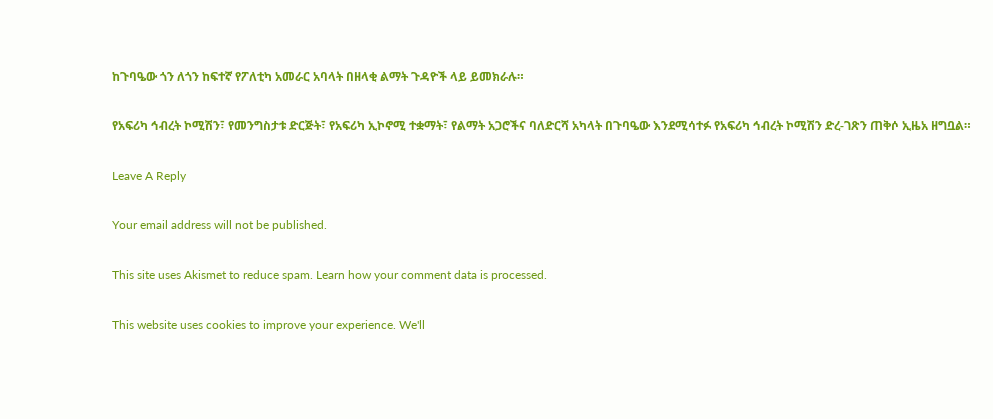ከጉባዔው ጎን ለጎን ከፍተኛ የፖለቲካ አመራር አባላት በዘላቂ ልማት ጉዳዮች ላይ ይመክራሉ።

የአፍሪካ ኅብረት ኮሚሽን፣ የመንግስታቱ ድርጅት፣ የአፍሪካ ኢኮኖሚ ተቋማት፣ የልማት አጋሮችና ባለድርሻ አካላት በጉባዔው እንደሚሳተፉ የአፍሪካ ኅብረት ኮሚሽን ድረ-ገጽን ጠቅሶ ኢዜአ ዘግቧል።

Leave A Reply

Your email address will not be published.

This site uses Akismet to reduce spam. Learn how your comment data is processed.

This website uses cookies to improve your experience. We'll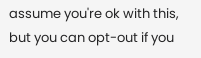assume you're ok with this, but you can opt-out if you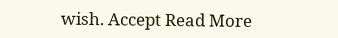wish. Accept Read More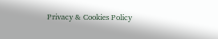Privacy & Cookies Policy